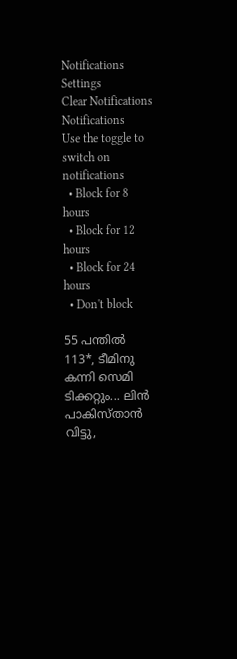Notifications
Settings
Clear Notifications
Notifications
Use the toggle to switch on notifications
  • Block for 8 hours
  • Block for 12 hours
  • Block for 24 hours
  • Don't block

55 പന്തില്‍ 113*, ടീമിനു കന്നി സെമി ടിക്കറ്റും... ലിന്‍ പാകിസ്താന്‍ വിട്ടു,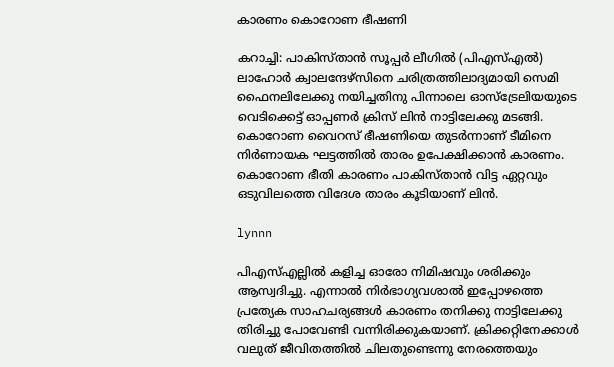കാരണം കൊറോണ ഭീഷണി

കറാച്ചി: പാകിസ്താന്‍ സൂപ്പര്‍ ലീഗില്‍ (പിഎസ്എല്‍) ലാഹോര്‍ ക്വാലന്ദേഴ്‌സിനെ ചരിത്രത്തിലാദ്യമായി സെമി ഫൈനലിലേക്കു നയിച്ചതിനു പിന്നാലെ ഓസ്‌ട്രേലിയയുടെ വെടിക്കെട്ട് ഓപ്പണര്‍ ക്രിസ് ലിന്‍ നാട്ടിലേക്കു മടങ്ങി. കൊറോണ വൈറസ് ഭീഷണിയെ തുടര്‍ന്നാണ് ടീമിനെ നിര്‍ണായക ഘട്ടത്തില്‍ താരം ഉപേക്ഷിക്കാന്‍ കാരണം. കൊറോണ ഭീതി കാരണം പാകിസ്താന്‍ വിട്ട ഏറ്റവും ഒടുവിലത്തെ വിദേശ താരം കൂടിയാണ് ലിന്‍.

lynnn

പിഎസ്എല്ലില്‍ കളിച്ച ഓരോ നിമിഷവും ശരിക്കും ആസ്വദിച്ചു. എന്നാല്‍ നിര്‍ഭാഗ്യവശാല്‍ ഇപ്പോഴത്തെ പ്രത്യേക സാഹചര്യങ്ങള്‍ കാരണം തനിക്കു നാട്ടിലേക്കു തിരിച്ചു പോവേണ്ടി വന്നിരിക്കുകയാണ്. ക്രിക്കറ്റിനേക്കാള്‍ വലുത് ജീവിതത്തില്‍ ചിലതുണ്ടെന്നു നേരത്തെയും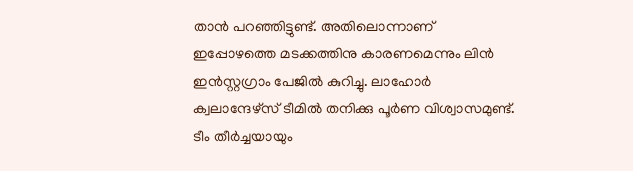താന്‍ പറഞ്ഞിട്ടുണ്ട്. അതിലൊന്നാണ് ഇപ്പോഴത്തെ മടക്കത്തിനു കാരണമെന്നും ലിന്‍ ഇന്‍സ്റ്റഗ്രാം പേജില്‍ കുറിച്ചു. ലാഹോര്‍ ക്വലാന്ദേഴ്‌സ് ടീമില്‍ തനിക്കു പൂര്‍ണ വിശ്വാസമുണ്ട്. ടീം തീര്‍ച്ചയായും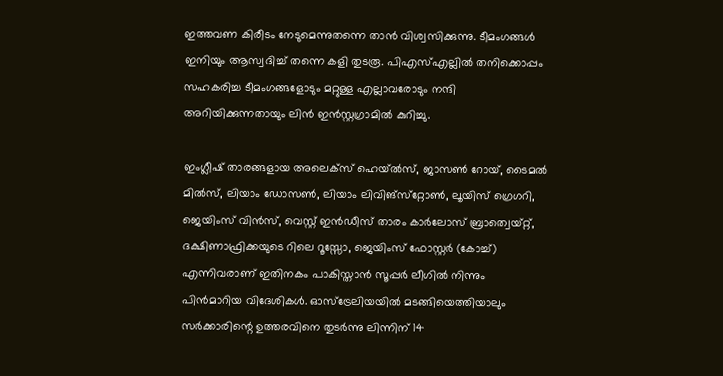ഇത്തവണ കിരീടം നേടുമെന്നുതന്നെ താന്‍ വിശ്വസിക്കുന്നു. ടീമംഗങ്ങള്‍ ഇനിയും ആസ്വദിച്ച് തന്നെ കളി തുടരൂ. പിഎസ്എല്ലില്‍ തനിക്കൊപ്പം സഹകരിച്ച ടീമംഗങ്ങളോടും മറ്റുള്ള എല്ലാവരോടും നന്ദി അറിയിക്കുന്നതായും ലിന്‍ ഇന്‍സ്റ്റഗ്രാമില്‍ കുറിച്ചു.

ഇംഗ്ലീഷ് താരങ്ങളായ അലെക്‌സ് ഹെയ്ല്‍സ്, ജാസണ്‍ റോയ്, ടൈമല്‍ മില്‍സ്, ലിയാം ഡോസണ്‍, ലിയാം ലിവിങ്‌സ്‌റ്റോണ്‍, ലൂയിസ് ഗ്രെഗറി, ജെയിംസ് വിന്‍സ്, വെസ്റ്റ് ഇന്‍ഡീസ് താരം കാര്‍ലോസ് ബ്രാത്വെയ്റ്റ്, ദക്ഷിണാഫ്രിക്കയുടെ റിലെ റൂസ്സോ, ജെയിംസ് ഫോസ്റ്റര്‍ (കോച്ച്) എന്നിവരാണ് ഇതിനകം പാകിസ്താന്‍ സൂപ്പര്‍ ലീഗില്‍ നിന്നും പിന്‍മാറിയ വിദേശികള്‍. ഓസ്‌ട്രേലിയയില്‍ മടങ്ങിയെത്തിയാലും സര്‍ക്കാരിന്റെ ഉത്തരവിനെ തുടര്‍ന്നു ലിന്നിന് 14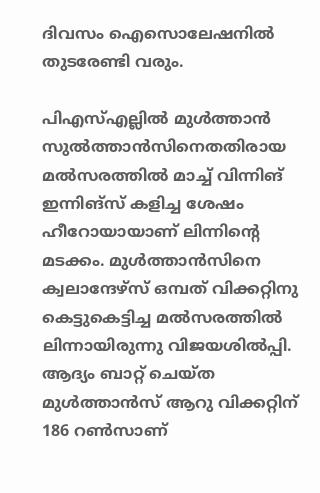ദിവസം ഐസൊലേഷനില്‍ തുടരേണ്ടി വരും.

പിഎസ്എല്ലില്‍ മുള്‍ത്താന്‍ സുല്‍ത്താന്‍സിനെതതിരായ മല്‍സരത്തില്‍ മാച്ച് വിന്നിങ് ഇന്നിങ്‌സ് കളിച്ച ശേഷം ഹീറോയായാണ് ലിന്നിന്റെ മടക്കം. മുള്‍ത്താന്‍സിനെ ക്വലാന്ദേഴ്‌സ് ഒമ്പത് വിക്കറ്റിനു കെട്ടുകെട്ടിച്ച മല്‍സരത്തില്‍ ലിന്നായിരുന്നു വിജയശില്‍പ്പി. ആദ്യം ബാറ്റ് ചെയ്ത മുള്‍ത്താന്‍സ് ആറു വിക്കറ്റിന് 186 റണ്‍സാണ്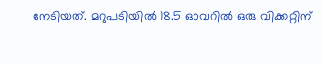നേടിയത്. മറുപടിയില്‍ 18.5 ഓവറില്‍ ഒരു വിക്കറ്റിന്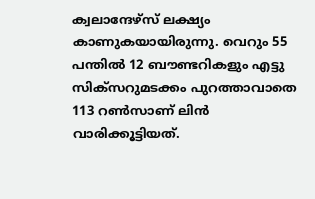ക്വലാന്ദേഴ്‌സ് ലക്ഷ്യം കാണുകയായിരുന്നു. വെറും 55 പന്തില്‍ 12 ബൗണ്ടറികളും എട്ടു സിക്‌സറുമടക്കം പുറത്താവാതെ 113 റണ്‍സാണ് ലിന്‍ വാരിക്കൂട്ടിയത്.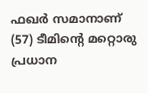ഫഖര്‍ സമാനാണ് (57) ടീമിന്റെ മറ്റൊരു പ്രധാന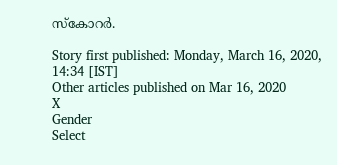സ്‌കോറര്‍.

Story first published: Monday, March 16, 2020, 14:34 [IST]
Other articles published on Mar 16, 2020
X
Gender
Select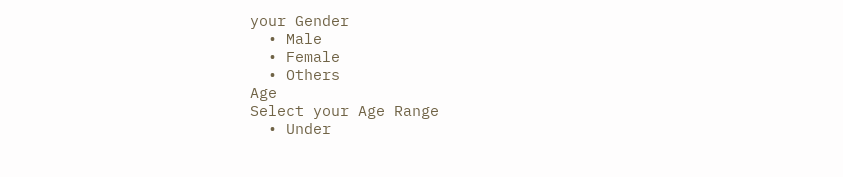your Gender
  • Male
  • Female
  • Others
Age
Select your Age Range
  • Under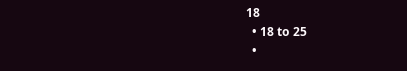18
  • 18 to 25
  •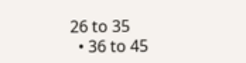26 to 35
  • 36 to 45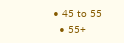• 45 to 55
  • 55+